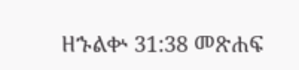ዘኁልቍ 31:38 መጽሐፍ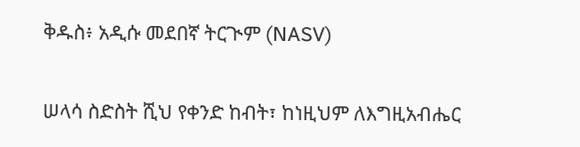ቅዱስ፥ አዲሱ መደበኛ ትርጒም (NASV)

ሠላሳ ስድስት ሺህ የቀንድ ከብት፣ ከነዚህም ለእግዚአብሔር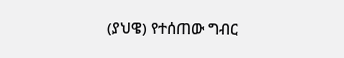(ያህዌ) የተሰጠው ግብር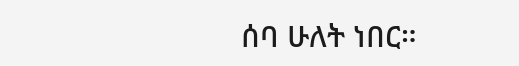ሰባ ሁለት ነበር።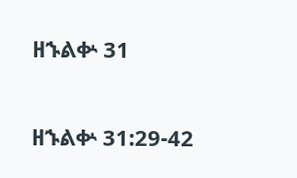ዘኁልቍ 31

ዘኁልቍ 31:29-42